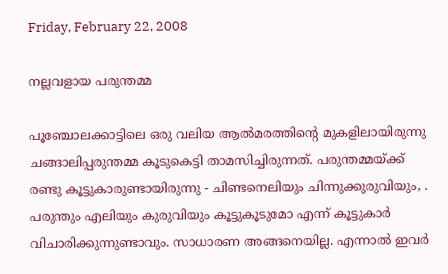Friday, February 22, 2008

നല്ലവളായ പരുന്തമ്മ

പൂഞ്ചോലക്കാട്ടിലെ ഒരു വലിയ ആല്‍മരത്തിന്റെ മുകളിലായിരുന്നു ചങ്ങാലിപ്പരുന്തമ്മ കൂടുകെട്ടി താമസിച്ചിരുന്നത്‌. പരുന്തമ്മയ്ക്ക്‌ രണ്ടു കൂട്ടുകാരുണ്ടായിരുന്നു - ചിണ്ടനെലിയും ചിന്നുക്കുരുവിയും, . പരുന്തും എലിയും കുരുവിയും കൂട്ടുകൂടുമോ എന്ന് കൂട്ടുകാര്‍ വിചാരിക്കുന്നുണ്ടാവും. സാധാരണ അങ്ങനെയില്ല. എന്നാല്‍ ഇവര്‍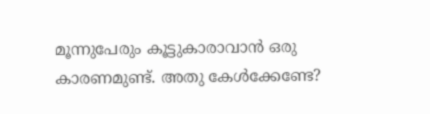മൂന്നുപേരും കൂട്ടുകാരാവാന്‍ ഒരു കാരണമുണ്ട്‌. അതു കേള്‍ക്കേണ്ടേ?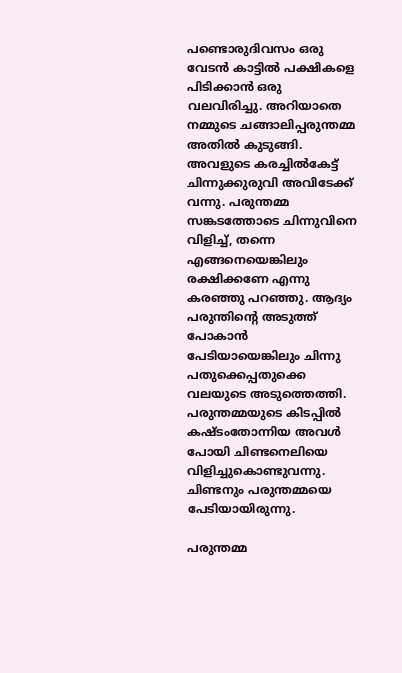പണ്ടൊരുദിവസം ഒരു വേടന്‍ കാട്ടില്‍ പക്ഷികളെ പിടിക്കാന്‍ ഒരു വലവിരിച്ചു. അറിയാതെ നമ്മുടെ ചങ്ങാലിപ്പരുന്തമ്മ അതില്‍ കുടുങ്ങി. അവളുടെ കരച്ചില്‍കേട്ട്‌ ചിന്നുക്കുരുവി അവിടേക്ക് വന്നു. പരുന്തമ്മ സങ്കടത്തോടെ ചിന്നുവിനെ വിളിച്ച്‌, തന്നെ എങ്ങനെയെങ്കിലും രക്ഷിക്കണേ എന്നു കരഞ്ഞു പറഞ്ഞു. ആദ്യം പരുന്തിന്റെ അടുത്ത്‌ പോകാന്‍ പേടിയായെങ്കിലും ചിന്നു പതുക്കെപ്പതുക്കെ വലയുടെ അടുത്തെത്തി. പരുന്തമ്മയുടെ കിടപ്പില്‍ കഷ്ടംതോന്നിയ അവള്‍ പോയി ചിണ്ടനെലിയെ വിളിച്ചുകൊണ്ടുവന്നു. ചിണ്ടനും പരുന്തമ്മയെ പേടിയായിരുന്നു.

പരുന്തമ്മ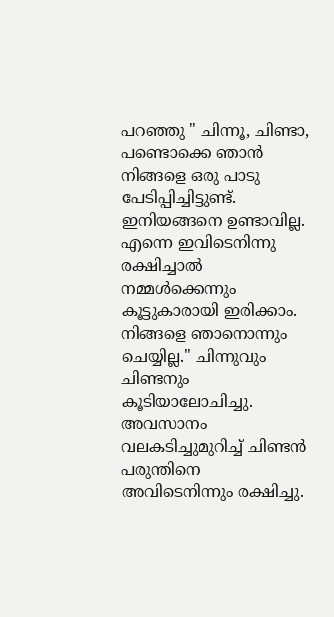പറഞ്ഞു " ചിന്നൂ, ചിണ്ടാ, പണ്ടൊക്കെ ഞാന്‍ നിങ്ങളെ ഒരു പാടു പേടിപ്പിച്ചിട്ടുണ്ട്‌. ഇനിയങ്ങനെ ഉണ്ടാവില്ല. എന്നെ ഇവിടെനിന്നു രക്ഷിച്ചാല്‍ നമ്മള്‍ക്കെന്നും കൂട്ടുകാരായി ഇരിക്കാം. നിങ്ങളെ ഞാനൊന്നും ചെയ്യില്ല." ചിന്നുവും ചിണ്ടനും കൂടിയാലോചിച്ചു. അവസാനം വലകടിച്ചുമുറിച്ച്‌ ചിണ്ടന്‍ പരുന്തിനെ അവിടെനിന്നും രക്ഷിച്ചു.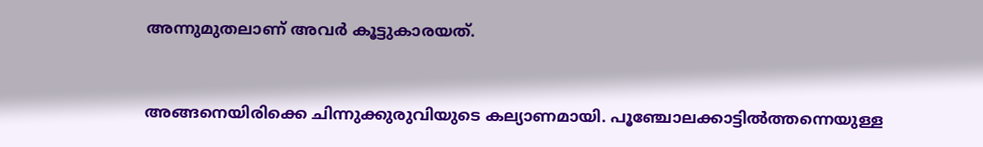അന്നുമുതലാണ്‌ അവര്‍ കൂട്ടുകാരയത്‌.


അങ്ങനെയിരിക്കെ ചിന്നുക്കുരുവിയുടെ കല്യാണമായി. പൂഞ്ചോലക്കാട്ടില്‍ത്തന്നെയുള്ള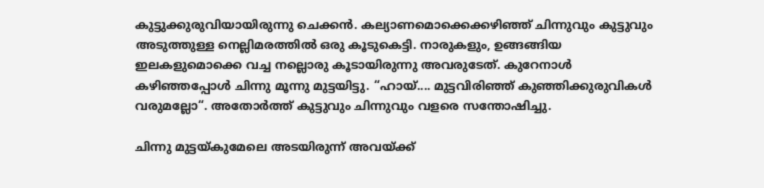കുട്ടുക്കുരുവിയായിരുന്നു ചെക്കന്‍. കല്യാണമൊക്കെക്കഴിഞ്ഞ്‌ ചിന്നുവും കുട്ടുവും അടുത്തുള്ള നെല്ലിമരത്തില്‍ ഒരു കൂടുകെട്ടി. നാരുകളും, ഉങ്ങങ്ങിയ ഇലകളുമൊക്കെ വച്ച നല്ലൊരു കൂടായിരുന്നു അവരുടേത്. കുറേനാള്‍ കഴിഞ്ഞപ്പോള്‍ ചിന്നു മൂന്നു മുട്ടയിട്ടു. “ഹായ്‌.... മുട്ടവിരിഞ്ഞ്‌ കുഞ്ഞിക്കുരുവികള്‍ വരുമല്ലോ“. അതോര്‍ത്ത്‌ കുട്ടുവും ചിന്നുവും വളരെ സന്തോഷിച്ചു.

ചിന്നു മുട്ടയ്കുമേലെ അടയിരുന്ന് അവയ്ക്ക്‌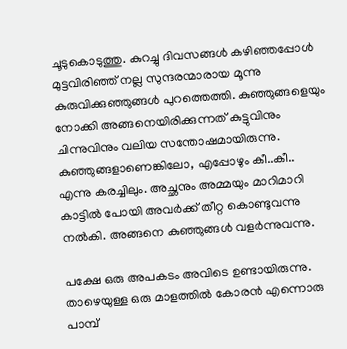ചൂടുകൊടുത്തു. കുറച്ചു ദിവസങ്ങള്‍ കഴിഞ്ഞപ്പോള്‍ മുട്ടവിരിഞ്ഞ്‌ നല്ല സുന്ദരന്മാരായ മൂന്നു കുരുവിക്കുഞ്ഞുങ്ങള്‍ പുറത്തെത്തി. കുഞ്ഞുങ്ങളെയും നോക്കി അങ്ങനെയിരിക്കുന്നത്‌ കുട്ടുവിനും ചിന്നുവിനും വലിയ സന്തോഷമായിരുന്നു. കുഞ്ഞുങ്ങളാണെങ്കിലോ, എപ്പോഴും കീ..കീ.. എന്നു കരച്ചിലും. അച്ഛനും അമ്മയും മാറിമാറി കാട്ടില്‍ പോയി അവര്‍ക്ക്‌ തീറ്റ കൊണ്ടുവന്നു നല്‍കി. അങ്ങനെ കുഞ്ഞുങ്ങള്‍ വളര്‍ന്നുവന്നു.

പക്ഷേ ഒരു അപകടം അവിടെ ഉണ്ടായിരുന്നു. താഴെയുള്ള ഒരു മാളത്തില്‍ കോരന്‍ എന്നൊരു പാമ്പ്‌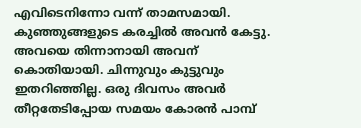എവിടെനിന്നോ വന്ന് താമസമായി. കുഞ്ഞുങ്ങളുടെ കരച്ചില്‍ അവന്‍ കേട്ടു. അവയെ തിന്നാനായി അവന്‌ കൊതിയായി. ചിന്നുവും കുട്ടുവും ഇതറിഞ്ഞില്ല. ഒരു ദിവസം അവര്‍ തീറ്റതേടിപ്പോയ സമയം കോരന്‍ പാമ്പ്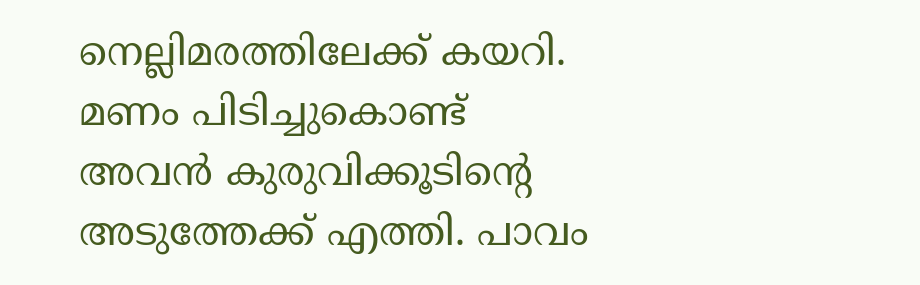നെല്ലിമരത്തിലേക്ക്‌ കയറി. മണം പിടിച്ചുകൊണ്ട്‌ അവന്‍ കുരുവിക്കൂടിന്റെ അടുത്തേക്ക്‌ എത്തി. പാവം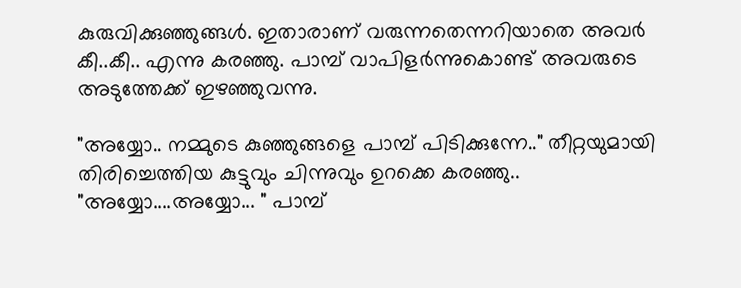കുരുവിക്കുഞ്ഞുങ്ങള്‍. ഇതാരാണ്‌ വരുന്നതെന്നറിയാതെ അവര്‍ കീ..കീ.. എന്നു കരഞ്ഞു. പാമ്പ്‌ വാപിളര്‍ന്നുകൊണ്ട്‌ അവരുടെ അടുത്തേക്ക് ഇഴഞ്ഞുവന്നു.

"അയ്യോ.. നമ്മുടെ കുഞ്ഞുങ്ങളെ പാമ്പ്‌ പിടിക്കുന്നേ.." തീറ്റയുമായി തിരിച്ചെത്തിയ കുട്ടുവും ചിന്നുവും ഉറക്കെ കരഞ്ഞു.. "അയ്യോ....അയ്യോ... " പാമ്പ്‌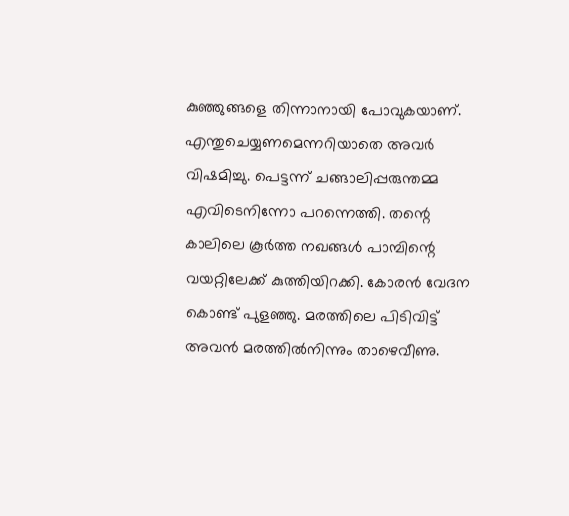കുഞ്ഞുങ്ങളെ തിന്നാനായി പോവുകയാണ്‌. എന്തുചെയ്യണമെന്നറിയാതെ അവര്‍ വിഷമിച്ചു. പെട്ടന്ന് ചങ്ങാലിപ്പരുന്തമ്മ എവിടെനിന്നോ പറന്നെത്തി. തന്റെ കാലിലെ കൂര്‍ത്ത നഖങ്ങള്‍ പാമ്പിന്റെ വയറ്റിലേക്ക്‌ കുത്തിയിറക്കി. കോരന്‍ വേദന കൊണ്ട്‌ പുളഞ്ഞു. മരത്തിലെ പിടിവിട്ട്‌ അവന്‍ മരത്തില്‍നിന്നും താഴെവീണു.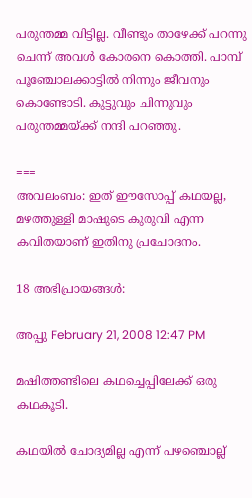പരുന്തമ്മ വിട്ടില്ല. വീണ്ടും താഴേക്ക്‌ പറന്നു ചെന്ന് അവള്‍ കോരനെ കൊത്തി. പാമ്പ് പൂഞ്ചോലക്കാട്ടില്‍ നിന്നും ജീവനും കൊണ്ടോടി. കുട്ടുവും ചിന്നുവും പരുന്തമ്മയ്ക്ക്‌ നന്ദി പറഞ്ഞു.

===
അവലംബം: ഇത് ഈസോപ്പ്‌ കഥയല്ല, മഴത്തുള്ളി മാഷുടെ കുരുവി എന്ന കവിതയാണ് ഇതിനു പ്രചോദനം.

18 അഭിപ്രായങ്ങള്‍:

അപ്പു February 21, 2008 12:47 PM

മഷിത്തണ്ടിലെ കഥച്ചെപ്പിലേക്ക് ഒരു കഥകൂടി.

കഥയില്‍ ചോദ്യമില്ല എന്ന് പഴഞ്ചൊല്ല്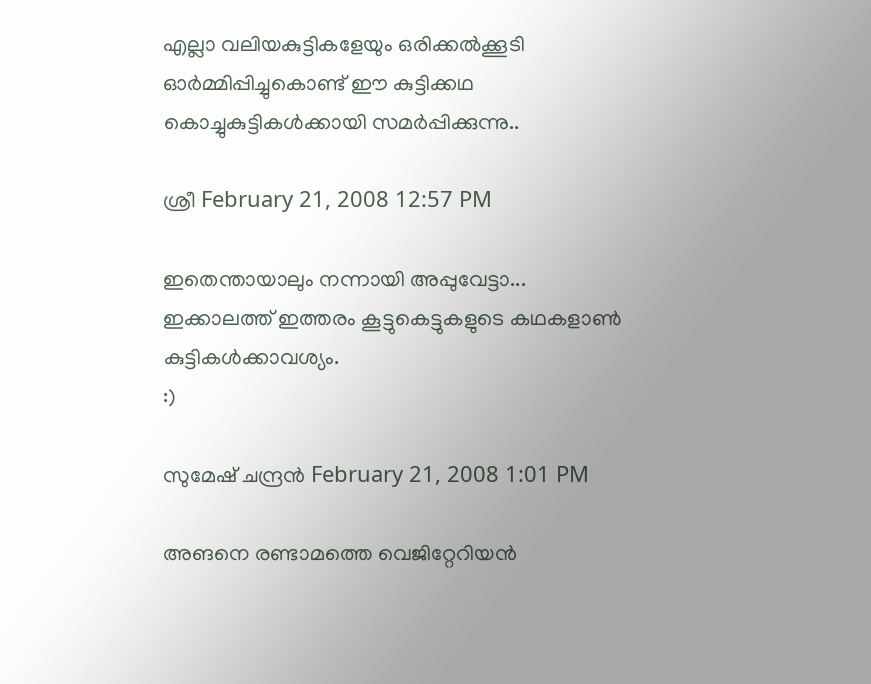എല്ലാ വലിയകുട്ടികളേയും ഒരിക്കല്‍ക്കൂടി ഓര്‍മ്മിപ്പിച്ചുകൊണ്ട് ഈ കുട്ടിക്കഥ കൊച്ചുകുട്ടികള്‍ക്കായി സമര്‍പ്പിക്കുന്നു..

ശ്രീ February 21, 2008 12:57 PM

ഇതെന്തായാലും നന്നായി അപ്പുവേട്ടാ... ഇക്കാലത്ത് ഇത്തരം കൂട്ടുകെട്ടുകളുടെ കഥകളാണ്‍ കുട്ടികള്‍ക്കാവശ്യം.
:)

സുമേഷ് ചന്ദ്രന്‍ February 21, 2008 1:01 PM

അങനെ രണ്ടാമത്തെ വെജിറ്റേറിയന്‍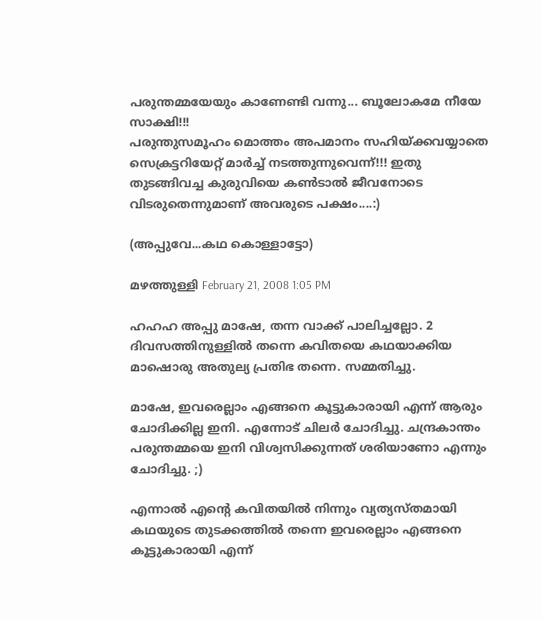പരുന്തമ്മയേയും കാണേണ്ടി വന്നു... ബൂലോകമേ നീ‍യേ സാക്ഷി!!!
പരുന്തുസമൂഹം മൊത്തം അപമാനം സഹിയ്ക്കവയ്യാതെ സെക്രട്ടറിയേറ്റ് മാര്‍ച്ച് നടത്തുന്നുവെന്ന്!!! ഇതു തുടങ്ങിവച്ച കുരുവിയെ കണ്‍ടാല്‍ ജീവനോടെ വിടരുതെന്നുമാണ് അവരുടെ പക്ഷം....:)

(അപ്പുവേ...കഥ കൊള്ളാട്ടോ)

മഴത്തുള്ളി February 21, 2008 1:05 PM

ഹഹഹ അപ്പു മാഷേ, തന്ന വാക്ക് പാലിച്ചല്ലോ. 2 ദിവസത്തിനുള്ളില്‍ തന്നെ കവിതയെ കഥയാക്കിയ മാഷൊരു അതുല്യ പ്രതിഭ തന്നെ. സമ്മതിച്ചു.

മാഷേ, ഇവരെല്ലാം എങ്ങനെ കൂട്ടുകാരായി എന്ന് ആരും ചോദിക്കില്ല ഇനി. എന്നോട് ചിലര്‍ ചോദിച്ചു. ചന്ദ്രകാന്തം പരുന്തമ്മയെ ഇനി വിശ്വസിക്കുന്നത് ശരിയാണോ എന്നും ചോദിച്ചു. ;)

എന്നാല്‍ എന്റെ കവിതയില്‍ നിന്നും വ്യത്യസ്തമായി കഥയുടെ തുടക്കത്തില്‍ തന്നെ ഇവരെല്ലാം എങ്ങനെ കൂട്ടുകാരായി എന്ന്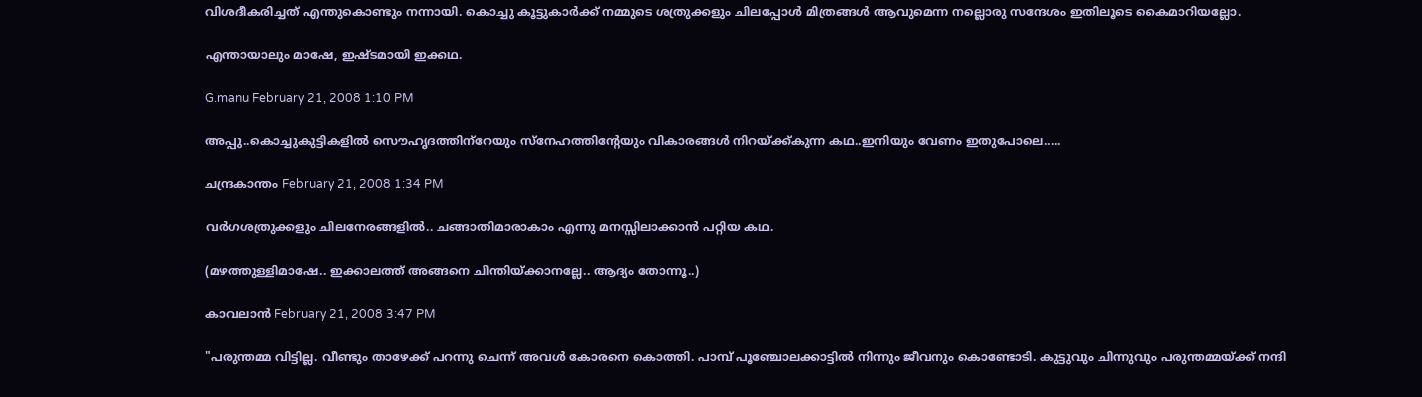വിശദീകരിച്ചത് എന്തുകൊണ്ടും നന്നായി. കൊച്ചു കൂട്ടുകാര്‍ക്ക് നമ്മുടെ ശത്രുക്കളും ചിലപ്പോള്‍ മിത്രങ്ങള്‍ ആവുമെന്ന നല്ലൊരു സന്ദേശം ഇതിലൂടെ കൈമാറിയല്ലോ.

എന്തായാലും മാഷേ, ഇഷ്ടമായി ഇക്കഥ.

G.manu February 21, 2008 1:10 PM

അപ്പു..കൊച്ചുകുട്ടികളില്‍ സൌഹൃദത്തിന്‌റേയും സ്നേഹത്തിന്റേയും വികാരങ്ങള്‍ നിറയ്ക്ക്കുന്ന കഥ..ഇനിയും വേണം ഇതുപോലെ.....

ചന്ദ്രകാന്തം February 21, 2008 1:34 PM

വര്‍ഗശത്രുക്കളും ചിലനേരങ്ങളില്‍.. ചങ്ങാതിമാരാകാം എന്നു മനസ്സിലാക്കാന്‍ പറ്റിയ കഥ.

(മഴത്തുള്ളിമാഷേ.. ഇക്കാലത്ത്‌ അങ്ങനെ ചിന്തിയ്ക്കാനല്ലേ.. ആദ്യം തോന്നൂ..)

കാവലാന്‍ February 21, 2008 3:47 PM

"പരുന്തമ്മ വിട്ടില്ല. വീണ്ടും താഴേക്ക്‌ പറന്നു ചെന്ന് അവള്‍ കോരനെ കൊത്തി. പാമ്പ് പൂഞ്ചോലക്കാട്ടില്‍ നിന്നും ജീവനും കൊണ്ടോടി. കുട്ടുവും ചിന്നുവും പരുന്തമ്മയ്ക്ക്‌ നന്ദി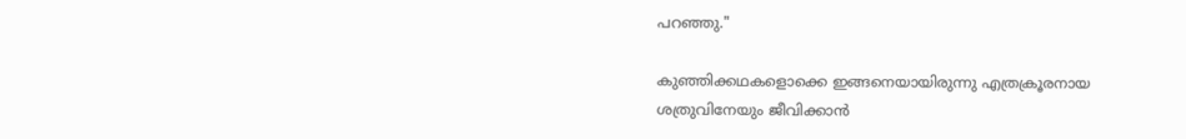പറഞ്ഞു."

കുഞ്ഞിക്കഥകളൊക്കെ ഇങ്ങനെയായിരുന്നു എത്രക്രൂരനായ ശത്രുവിനേയും ജീവിക്കാന്‍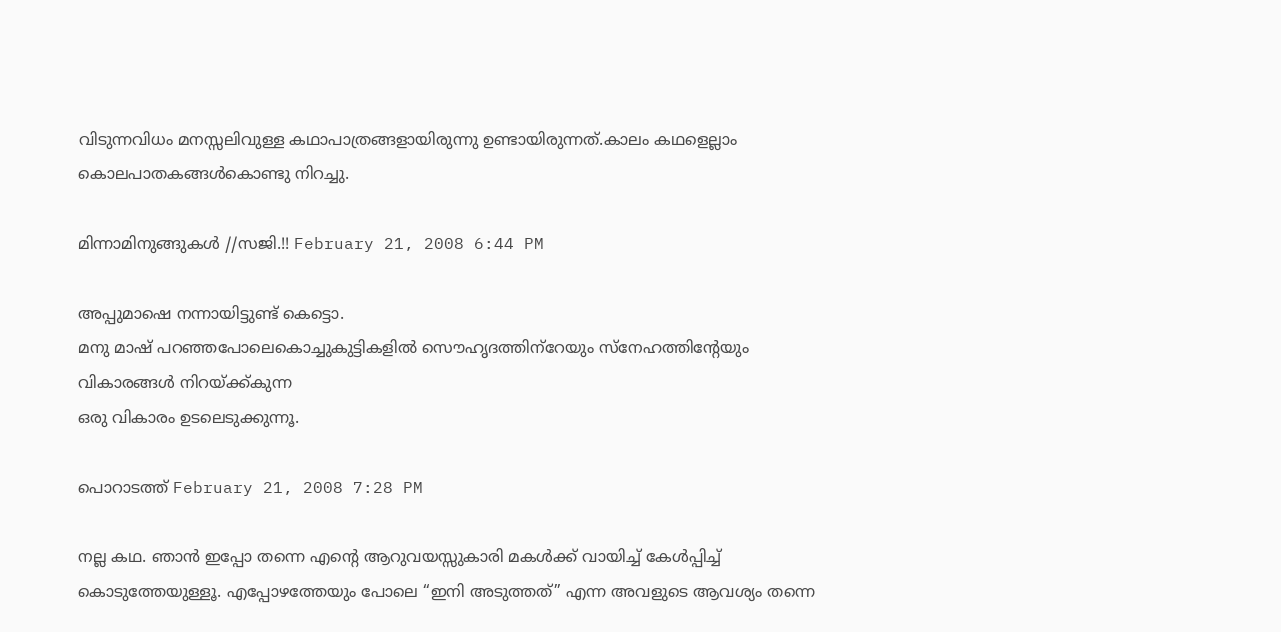വിടുന്നവിധം മനസ്സലിവുള്ള കഥാപാത്രങ്ങളായിരുന്നു ഉണ്ടായിരുന്നത്.കാലം കഥളെല്ലാം കൊലപാതകങ്ങള്‍കൊണ്ടു നിറച്ചു.

മിന്നാമിനുങ്ങുകള്‍ //സജി.!! February 21, 2008 6:44 PM

അപ്പുമാഷെ നന്നായിട്ടുണ്ട് കെട്ടൊ.
മനു മാഷ് പറഞ്ഞപോലെകൊച്ചുകുട്ടികളില്‍ സൌഹൃദത്തിന്‌റേയും സ്നേഹത്തിന്റേയും വികാരങ്ങള്‍ നിറയ്ക്ക്കുന്ന
ഒരു വികാരം ഉടലെടുക്കുന്നൂ.

പൊറാടത്ത് February 21, 2008 7:28 PM

നല്ല കഥ. ഞാന്‍ ഇപ്പോ തന്നെ എന്റെ ആറുവയസ്സുകാരി മകള്‍ക്ക് വായിച്ച് കേള്‍പ്പിച്ച് കൊടുത്തേയുള്ളൂ. എപ്പോഴത്തേയും പോലെ “ഇനി അടുത്തത്” എന്ന അവളുടെ ആവശ്യം തന്നെ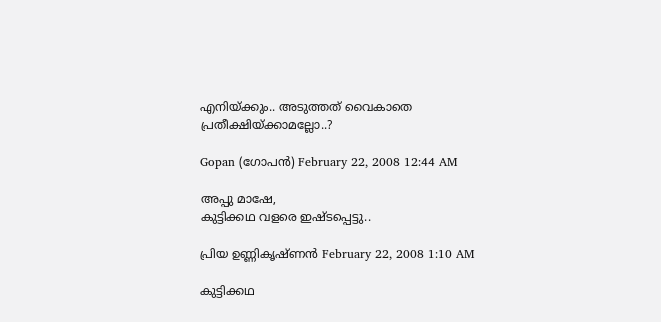എനിയ്ക്കും.. അടുത്തത് വൈകാതെ പ്രതീക്ഷിയ്ക്കാമല്ലോ..?

Gopan (ഗോപന്‍) February 22, 2008 12:44 AM

അപ്പു മാഷേ,
കുട്ടിക്കഥ വളരെ ഇഷ്ടപ്പെട്ടു..

പ്രിയ ഉണ്ണികൃഷ്ണന്‍ February 22, 2008 1:10 AM

കുട്ടിക്കഥ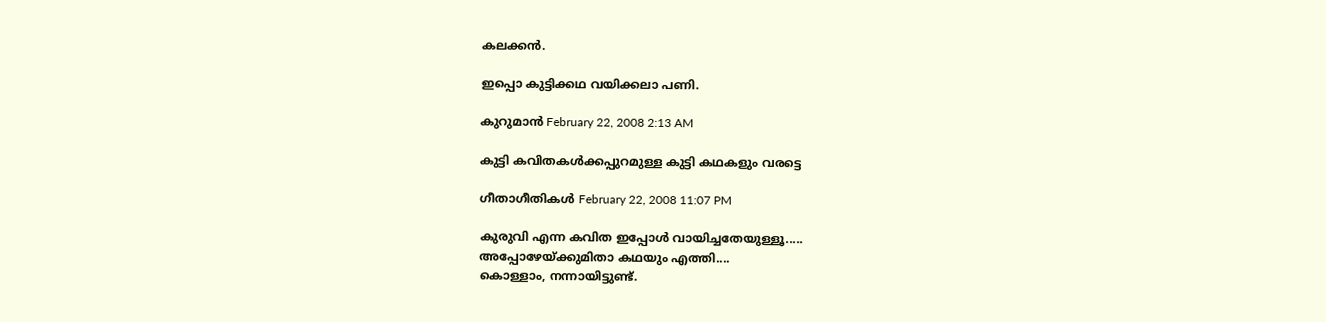കലക്കന്‍.

ഇപ്പൊ കുട്ടിക്കഥ വയിക്കലാ പണി.

കുറുമാന്‍ February 22, 2008 2:13 AM

കുട്ടി കവിതകള്‍ക്കപ്പുറമുള്ള കുട്ടി കഥകളും വരട്ടെ

ഗീതാഗീതികള്‍ February 22, 2008 11:07 PM

കുരുവി എന്ന കവിത ഇപ്പോള്‍ വായിച്ചതേയുള്ളൂ.....
അപ്പോഴേയ്ക്കുമിതാ കഥയും എത്തി....
കൊള്ളാം, നന്നായിട്ടുണ്ട്.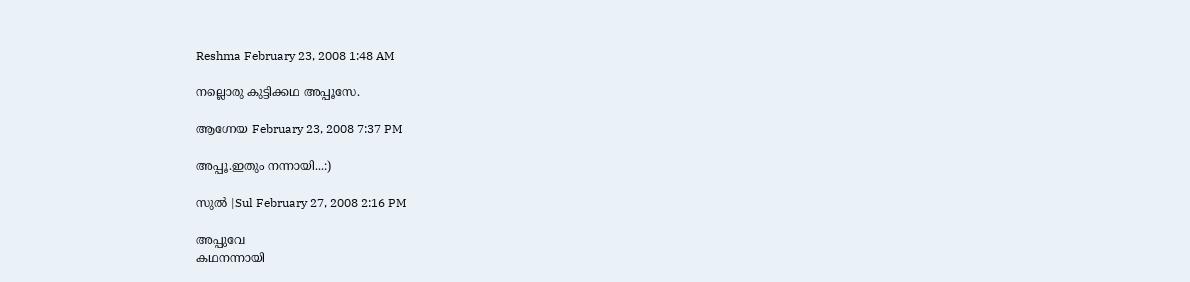Reshma February 23, 2008 1:48 AM

നല്ലൊരു കുട്ടിക്കഥ അപ്പൂസേ.

ആഗ്നേയ February 23, 2008 7:37 PM

അപ്പൂ.ഇതും നന്നായി...:)

സുല്‍ |Sul February 27, 2008 2:16 PM

അപ്പുവേ
കഥനന്നായി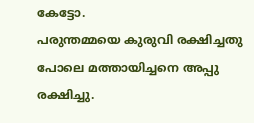കേട്ടോ.
പരുന്തമ്മയെ കുരുവി രക്ഷിച്ചതു പോലെ മത്തായിച്ചനെ അപ്പു രക്ഷിച്ചു.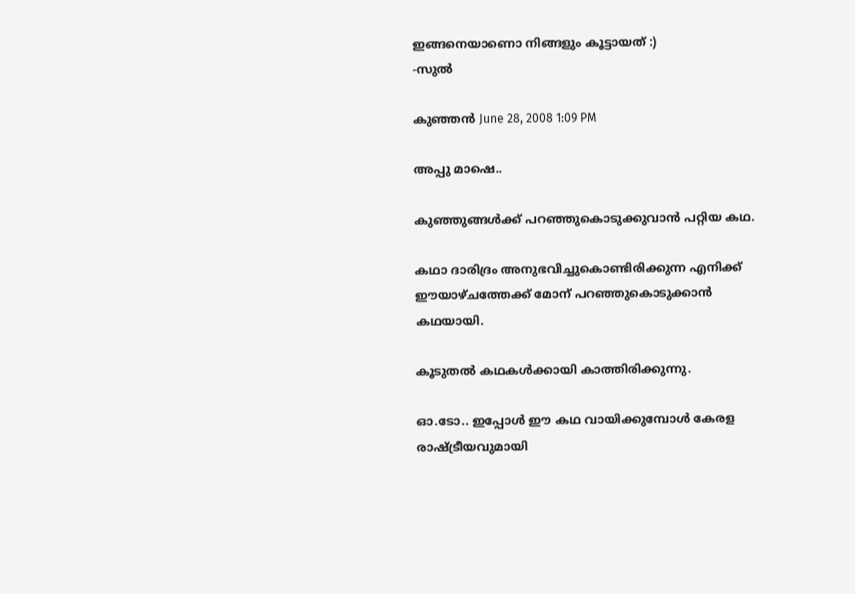ഇങ്ങനെയാണൊ നിങ്ങളും കൂട്ടായത് :)
-സുല്‍

കുഞ്ഞന്‍ June 28, 2008 1:09 PM

അപ്പു മാഷെ..

കുഞ്ഞുങ്ങള്‍ക്ക് പറഞ്ഞുകൊടുക്കുവാന്‍ പറ്റിയ കഥ.

കഥാ ദാരിദ്രം അനുഭവിച്ചുകൊണ്ടിരിക്കുന്ന എനിക്ക് ഈയാഴ്ചത്തേക്ക് മോന് പറഞ്ഞുകൊടുക്കാന്‍ കഥയായി.

കൂടുതല്‍ കഥകള്‍ക്കായി കാത്തിരിക്കുന്നു.

ഓ.ടോ.. ഇപ്പോള്‍ ഈ കഥ വായിക്കുമ്പോള്‍ കേരള രാഷ്ട്രീയവുമായി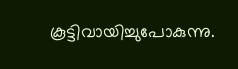കൂട്ടിവായിച്ചുപോകുന്നു.